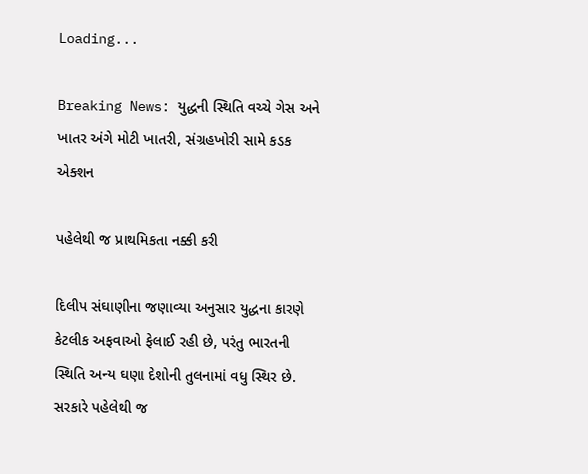Loading...

Breaking News: યુદ્ધની સ્થિતિ વચ્ચે ગેસ અને ખાતર અંગે મોટી ખાતરી, સંગ્રહખોરી સામે કડક એક્શન

પહેલેથી જ પ્રાથમિકતા નક્કી કરી

દિલીપ સંઘાણીના જણાવ્યા અનુસાર યુદ્ધના કારણે કેટલીક અફવાઓ ફેલાઈ રહી છે, પરંતુ ભારતની સ્થિતિ અન્ય ઘણા દેશોની તુલનામાં વધુ સ્થિર છે. સરકારે પહેલેથી જ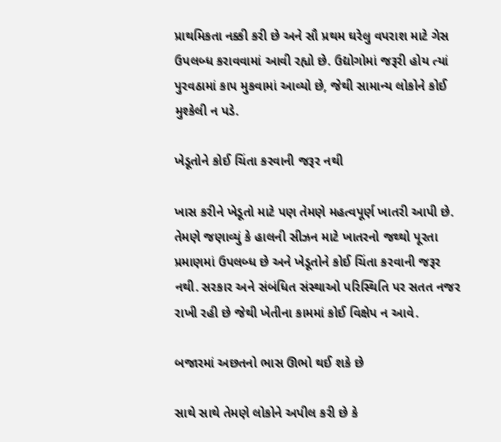પ્રાથમિકતા નક્કી કરી છે અને સૌ પ્રથમ ઘરેલુ વપરાશ માટે ગેસ ઉપલબ્ધ કરાવવામાં આવી રહ્યો છે. ઉદ્યોગોમાં જરૂરી હોય ત્યાં પુરવઠામાં કાપ મુકવામાં આવ્યો છે, જેથી સામાન્ય લોકોને કોઈ મુશ્કેલી ન પડે.

ખેડૂતોને કોઈ ચિંતા કરવાની જરૂર નથી

ખાસ કરીને ખેડૂતો માટે પણ તેમણે મહત્વપૂર્ણ ખાતરી આપી છે. તેમણે જણાવ્યું કે હાલની સીઝન માટે ખાતરનો જથ્થો પૂરતા પ્રમાણમાં ઉપલબ્ધ છે અને ખેડૂતોને કોઈ ચિંતા કરવાની જરૂર નથી. સરકાર અને સંબંધિત સંસ્થાઓ પરિસ્થિતિ પર સતત નજર રાખી રહી છે જેથી ખેતીના કામમાં કોઈ વિક્ષેપ ન આવે.

બજારમાં અછતનો ભાસ ઊભો થઈ શકે છે

સાથે સાથે તેમણે લોકોને અપીલ કરી છે કે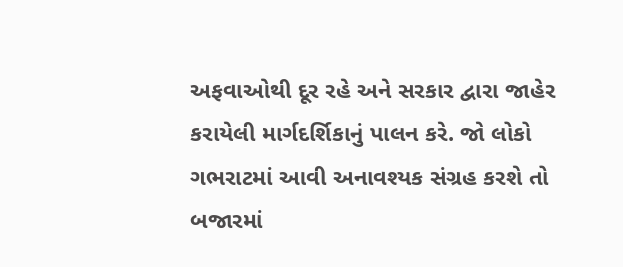અફવાઓથી દૂર રહે અને સરકાર દ્વારા જાહેર કરાયેલી માર્ગદર્શિકાનું પાલન કરે. જો લોકો ગભરાટમાં આવી અનાવશ્યક સંગ્રહ કરશે તો બજારમાં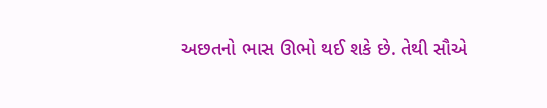અછતનો ભાસ ઊભો થઈ શકે છે. તેથી સૌએ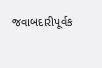જવાબદારીપૂર્વક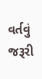વર્તવું જરૂરી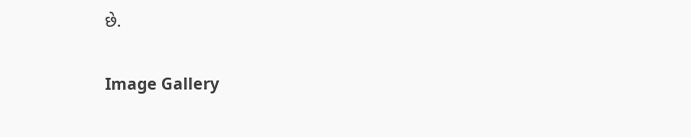છે.

Image Gallery